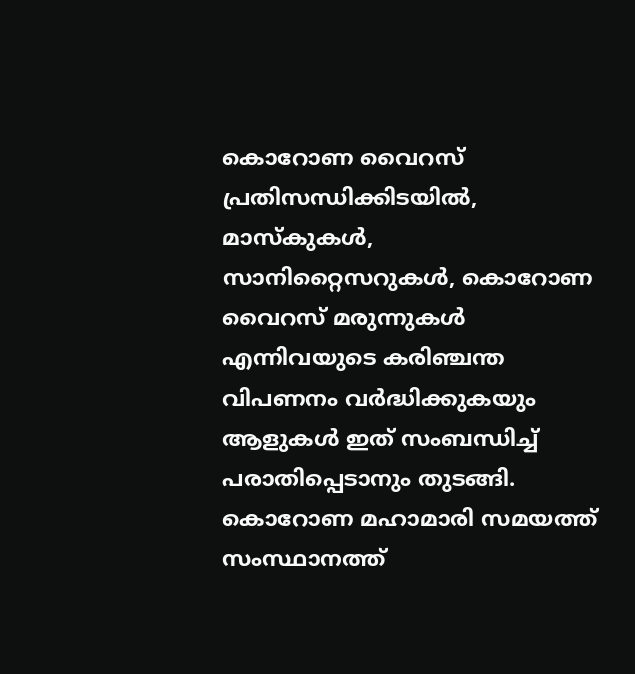കൊറോണ വൈറസ് പ്രതിസന്ധിക്കിടയിൽ, മാസ്കുകൾ, സാനിറ്റൈസറുകൾ, കൊറോണ വൈറസ് മരുന്നുകൾ എന്നിവയുടെ കരിഞ്ചന്ത വിപണനം വർദ്ധിക്കുകയും ആളുകൾ ഇത് സംബന്ധിച്ച് പരാതിപ്പെടാനും തുടങ്ങി. കൊറോണ മഹാമാരി സമയത്ത് സംസ്ഥാനത്ത്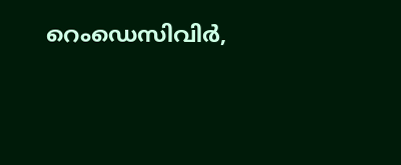റെംഡെസിവിർ,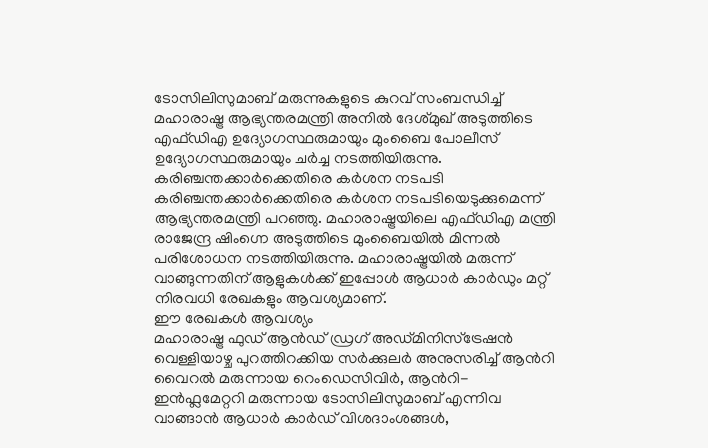ടോസിലിസുമാബ് മരുന്നുകളുടെ കുറവ് സംബന്ധിച്ച് മഹാരാഷ്ട്ര ആഭ്യന്തരമന്ത്രി അനിൽ ദേശ്മുഖ് അടുത്തിടെ എഫ്ഡിഎ ഉദ്യോഗസ്ഥരുമായും മുംബൈ പോലീസ് ഉദ്യോഗസ്ഥരുമായും ചർച്ച നടത്തിയിരുന്നു.
കരിഞ്ചന്തക്കാർക്കെതിരെ കർശന നടപടി
കരിഞ്ചന്തക്കാർക്കെതിരെ കർശന നടപടിയെടുക്കുമെന്ന് ആഭ്യന്തരമന്ത്രി പറഞ്ഞു. മഹാരാഷ്ട്രയിലെ എഫ്ഡിഎ മന്ത്രി രാജേന്ദ്ര ഷിംഗ്നെ അടുത്തിടെ മുംബൈയിൽ മിന്നൽ പരിശോധന നടത്തിയിരുന്നു. മഹാരാഷ്ട്രയിൽ മരുന്ന് വാങ്ങുന്നതിന് ആളുകൾക്ക് ഇപ്പോൾ ആധാർ കാർഡും മറ്റ് നിരവധി രേഖകളും ആവശ്യമാണ്.
ഈ രേഖകൾ ആവശ്യം
മഹാരാഷ്ട്ര ഫുഡ് ആൻഡ് ഡ്രഗ് അഡ്മിനിസ്ട്രേഷൻ വെള്ളിയാഴ്ച പുറത്തിറക്കിയ സർക്കുലർ അനുസരിച്ച് ആൻറി വൈറൽ മരുന്നായ റെംഡെസിവിർ, ആൻറി-ഇൻഫ്ലമേറ്ററി മരുന്നായ ടോസിലിസുമാബ് എന്നിവ വാങ്ങാൻ ആധാർ കാർഡ് വിശദാംശങ്ങൾ,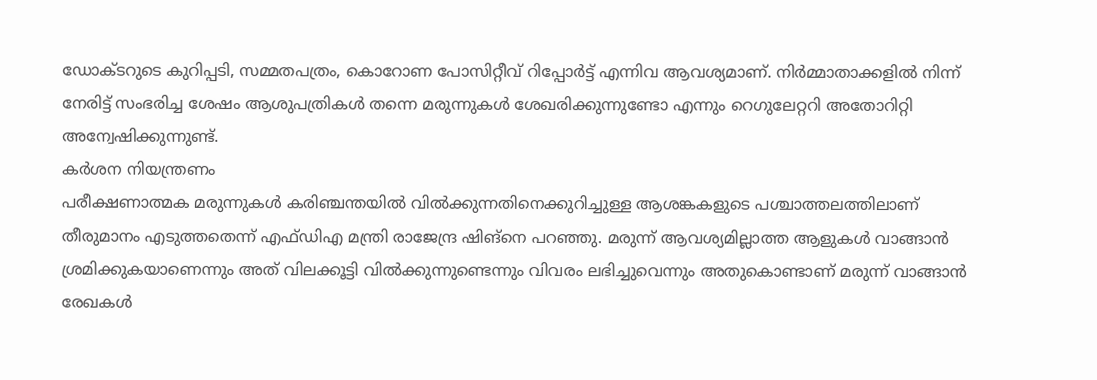ഡോക്ടറുടെ കുറിപ്പടി, സമ്മതപത്രം, കൊറോണ പോസിറ്റീവ് റിപ്പോർട്ട് എന്നിവ ആവശ്യമാണ്. നിർമ്മാതാക്കളിൽ നിന്ന് നേരിട്ട് സംഭരിച്ച ശേഷം ആശുപത്രികൾ തന്നെ മരുന്നുകൾ ശേഖരിക്കുന്നുണ്ടോ എന്നും റെഗുലേറ്ററി അതോറിറ്റി അന്വേഷിക്കുന്നുണ്ട്.
കർശന നിയന്ത്രണം
പരീക്ഷണാത്മക മരുന്നുകൾ കരിഞ്ചന്തയിൽ വിൽക്കുന്നതിനെക്കുറിച്ചുള്ള ആശങ്കകളുടെ പശ്ചാത്തലത്തിലാണ് തീരുമാനം എടുത്തതെന്ന് എഫ്ഡിഎ മന്ത്രി രാജേന്ദ്ര ഷിങ്നെ പറഞ്ഞു. മരുന്ന് ആവശ്യമില്ലാത്ത ആളുകൾ വാങ്ങാൻ ശ്രമിക്കുകയാണെന്നും അത് വിലക്കൂട്ടി വിൽക്കുന്നുണ്ടെന്നും വിവരം ലഭിച്ചുവെന്നും അതുകൊണ്ടാണ് മരുന്ന് വാങ്ങാൻ രേഖകൾ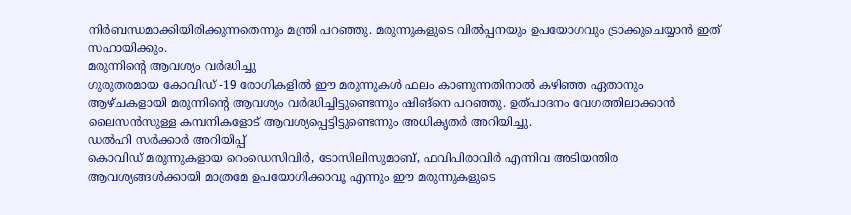നിർബന്ധമാക്കിയിരിക്കുന്നതെന്നും മന്ത്രി പറഞ്ഞു. മരുന്നുകളുടെ വിൽപ്പനയും ഉപയോഗവും ട്രാക്കുചെയ്യാൻ ഇത് സഹായിക്കും.
മരുന്നിന്റെ ആവശ്യം വർദ്ധിച്ചു
ഗുരുതരമായ കോവിഡ് -19 രോഗികളിൽ ഈ മരുന്നുകൾ ഫലം കാണുന്നതിനാൽ കഴിഞ്ഞ ഏതാനും ആഴ്ചകളായി മരുന്നിന്റെ ആവശ്യം വർദ്ധിച്ചിട്ടുണ്ടെന്നും ഷിങ്നെ പറഞ്ഞു. ഉത്പാദനം വേഗത്തിലാക്കാൻ ലൈസൻസുള്ള കമ്പനികളോട് ആവശ്യപ്പെട്ടിട്ടുണ്ടെന്നും അധികൃതർ അറിയിച്ചു.
ഡൽഹി സർക്കാർ അറിയിപ്പ്
കൊവിഡ് മരുന്നുകളായ റെംഡെസിവിർ, ടോസിലിസുമാബ്, ഫവിപിരാവിർ എന്നിവ അടിയന്തിര ആവശ്യങ്ങൾക്കായി മാത്രമേ ഉപയോഗിക്കാവൂ എന്നും ഈ മരുന്നുകളുടെ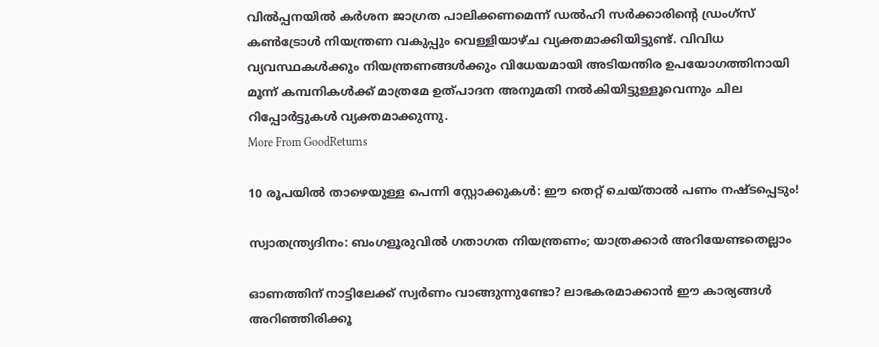വിൽപ്പനയിൽ കർശന ജാഗ്രത പാലിക്കണമെന്ന് ഡൽഹി സർക്കാരിന്റെ ഡ്രംഗ്സ് കൺട്രോൾ നിയന്ത്രണ വകുപ്പും വെള്ളിയാഴ്ച വ്യക്തമാക്കിയിട്ടുണ്ട്. വിവിധ വ്യവസ്ഥകൾക്കും നിയന്ത്രണങ്ങൾക്കും വിധേയമായി അടിയന്തിര ഉപയോഗത്തിനായി മൂന്ന് കമ്പനികൾക്ക് മാത്രമേ ഉത്പാദന അനുമതി നൽകിയിട്ടുള്ളൂവെന്നും ചില റിപ്പോർട്ടുകൾ വ്യക്തമാക്കുന്നു.
More From GoodReturns

10 രൂപയിൽ താഴെയുള്ള പെന്നി സ്റ്റോക്കുകൾ: ഈ തെറ്റ് ചെയ്താൽ പണം നഷ്ടപ്പെടും!

സ്വാതന്ത്ര്യദിനം: ബംഗളൂരുവിൽ ഗതാഗത നിയന്ത്രണം; യാത്രക്കാർ അറിയേണ്ടതെല്ലാം

ഓണത്തിന് നാട്ടിലേക്ക് സ്വർണം വാങ്ങുന്നുണ്ടോ? ലാഭകരമാക്കാൻ ഈ കാര്യങ്ങൾ അറിഞ്ഞിരിക്കൂ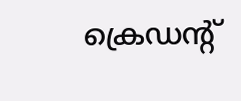ക്രെഡന്റ്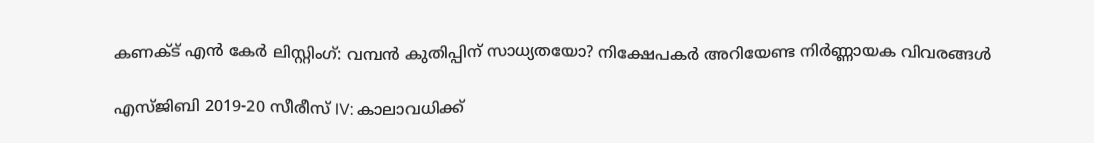കണക്ട് എൻ കേർ ലിസ്റ്റിംഗ്: വമ്പൻ കുതിപ്പിന് സാധ്യതയോ? നിക്ഷേപകർ അറിയേണ്ട നിർണ്ണായക വിവരങ്ങൾ

എസ്ജിബി 2019-20 സീരീസ് IV: കാലാവധിക്ക്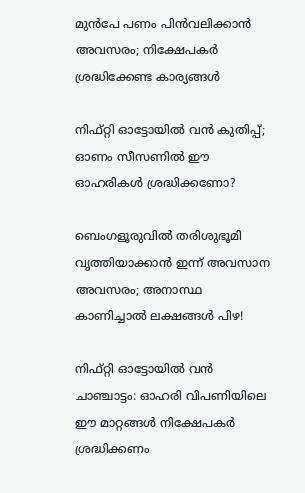മുൻപേ പണം പിൻവലിക്കാൻ അവസരം; നിക്ഷേപകർ ശ്രദ്ധിക്കേണ്ട കാര്യങ്ങൾ

നിഫ്റ്റി ഓട്ടോയിൽ വൻ കുതിപ്പ്; ഓണം സീസണിൽ ഈ ഓഹരികൾ ശ്രദ്ധിക്കണോ?

ബെംഗളൂരുവിൽ തരിശുഭൂമി വൃത്തിയാക്കാൻ ഇന്ന് അവസാന അവസരം; അനാസ്ഥ കാണിച്ചാൽ ലക്ഷങ്ങൾ പിഴ!

നിഫ്റ്റി ഓട്ടോയിൽ വൻ ചാഞ്ചാട്ടം: ഓഹരി വിപണിയിലെ ഈ മാറ്റങ്ങൾ നിക്ഷേപകർ ശ്രദ്ധിക്കണം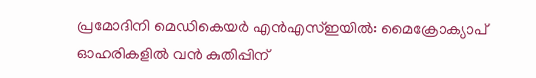പ്രമോദിനി മെഡികെയർ എൻഎസ്ഇയിൽ: മൈക്രോക്യാപ് ഓഹരികളിൽ വൻ കുതിപ്പിന്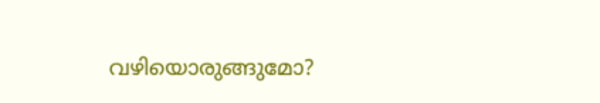വഴിയൊരുങ്ങുമോ?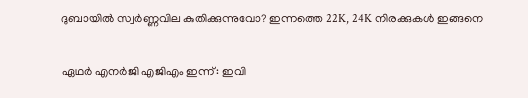ദുബായിൽ സ്വർണ്ണവില കുതിക്കുന്നുവോ? ഇന്നത്തെ 22K, 24K നിരക്കുകൾ ഇങ്ങനെ

ഏഥർ എനർജി എജിഎം ഇന്ന്: ഇവി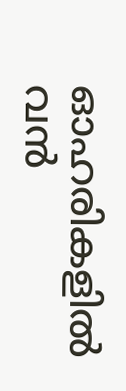ഓഹരികളിൽ വൻ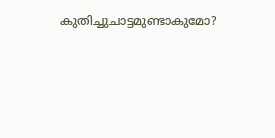കുതിച്ചുചാട്ടമുണ്ടാകുമോ?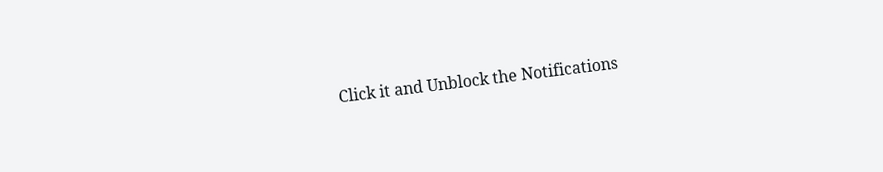Click it and Unblock the Notifications